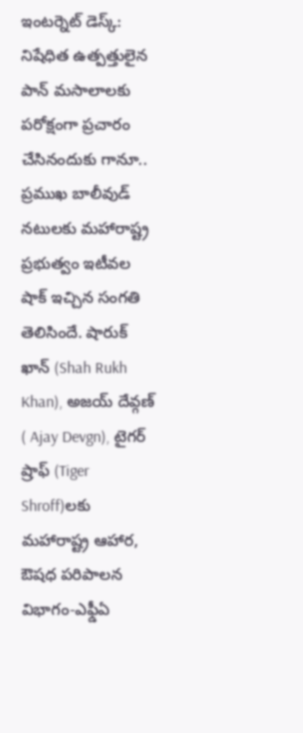ఇంటర్నెట్ డెస్క్: నిషేధిత ఉత్పత్తులైన పాన్ మసాలాలకు పరోక్షంగా ప్రచారం చేసినందుకు గానూ.. ప్రముఖ బాలీవుడ్ నటులకు మహారాష్ట్ర ప్రభుత్వం ఇటీవల షాక్ ఇచ్చిన సంగతి తెలిసిందే. షారుక్ ఖాన్ (Shah Rukh Khan), అజయ్ దేవ్గణ్ ( Ajay Devgn), టైగర్ ష్రాఫ్ (Tiger Shroff)లకు మహారాష్ట్ర ఆహార, ఔషధ పరిపాలన విభాగం-ఎఫ్డీఏ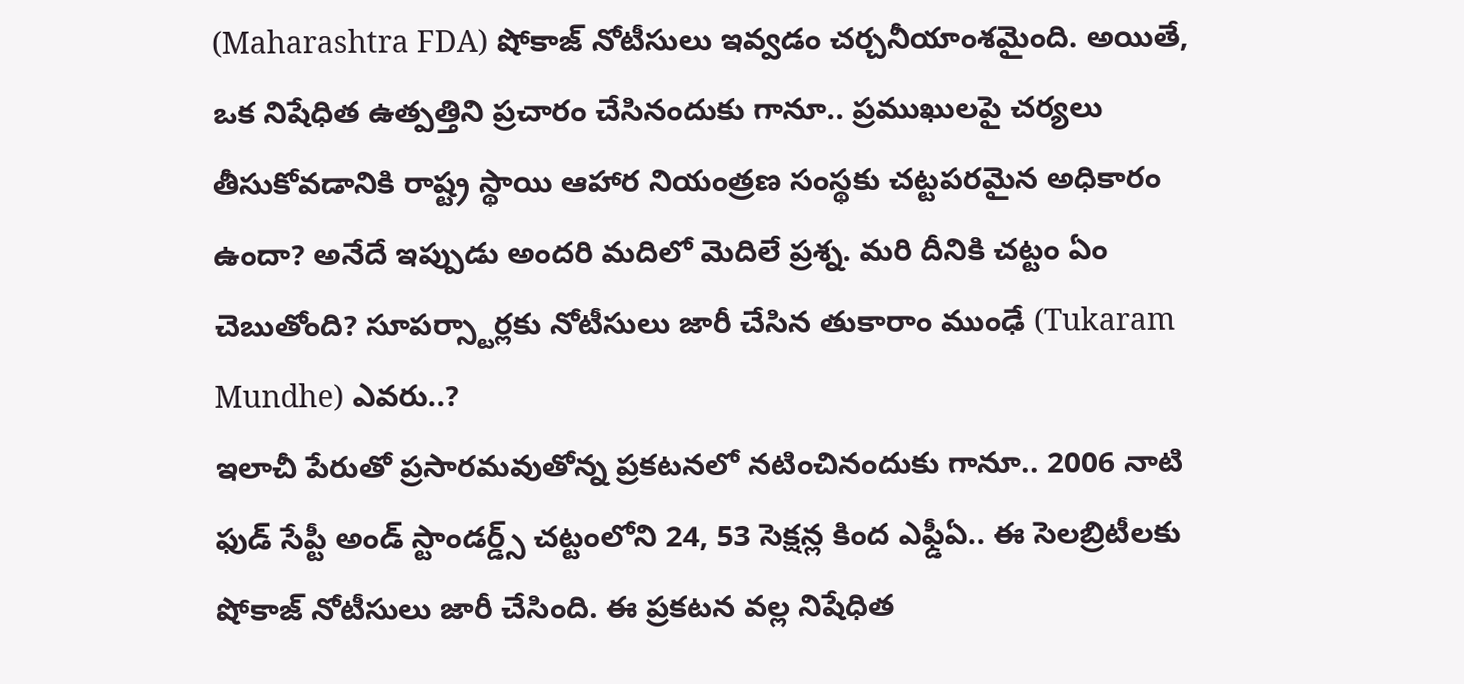(Maharashtra FDA) షోకాజ్ నోటీసులు ఇవ్వడం చర్చనీయాంశమైంది. అయితే, ఒక నిషేధిత ఉత్పత్తిని ప్రచారం చేసినందుకు గానూ.. ప్రముఖులపై చర్యలు తీసుకోవడానికి రాష్ట్ర స్థాయి ఆహార నియంత్రణ సంస్థకు చట్టపరమైన అధికారం ఉందా? అనేదే ఇప్పుడు అందరి మదిలో మెదిలే ప్రశ్న. మరి దీనికి చట్టం ఏం చెబుతోంది? సూపర్స్టార్లకు నోటీసులు జారీ చేసిన తుకారాం ముంఢే (Tukaram Mundhe) ఎవరు..?
ఇలాచీ పేరుతో ప్రసారమవుతోన్న ప్రకటనలో నటించినందుకు గానూ.. 2006 నాటి ఫుడ్ సేప్టీ అండ్ స్టాండర్డ్స్ చట్టంలోని 24, 53 సెక్షన్ల కింద ఎఫ్డీఏ.. ఈ సెలబ్రిటీలకు షోకాజ్ నోటీసులు జారీ చేసింది. ఈ ప్రకటన వల్ల నిషేధిత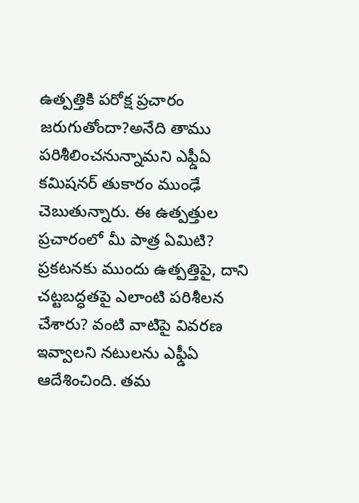ఉత్పత్తికి పరోక్ష ప్రచారం జరుగుతోందా?అనేది తాము పరిశీలించనున్నామని ఎఫ్డీఏ కమిషనర్ తుకారం ముంఢే చెబుతున్నారు. ఈ ఉత్పత్తుల ప్రచారంలో మీ పాత్ర ఏమిటి? ప్రకటనకు ముందు ఉత్పత్తిపై, దాని చట్టబద్ధతపై ఎలాంటి పరిశీలన చేశారు? వంటి వాటిపై వివరణ ఇవ్వాలని నటులను ఎఫ్డీఏ ఆదేశించింది. తమ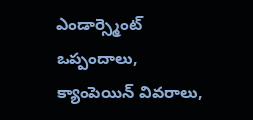ఎండార్స్మెంట్ ఒప్పందాలు, క్యాంపెయిన్ వివరాలు,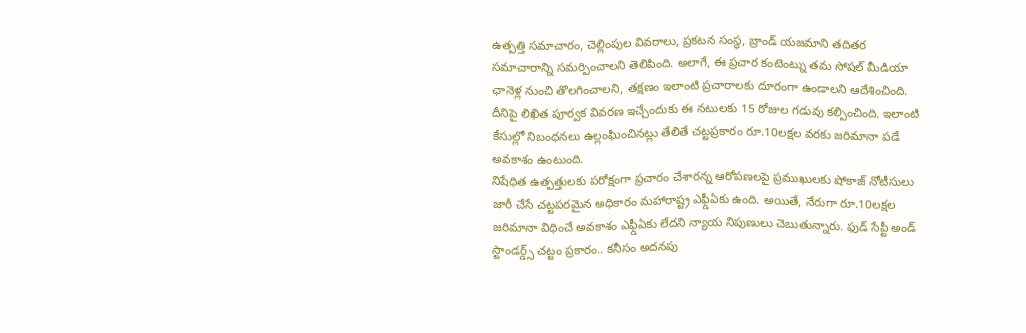ఉత్పత్తి సమాచారం, చెల్లింపుల వివరాలు, ప్రకటన సంస్థ, బ్రాండ్ యజమాని తదితర సమాచారాన్ని సమర్పించాలని తెలిపింది. అలాగే, ఈ ప్రచార కంటెంట్ను తమ సోషల్ మీడియా ఛానెళ్ల నుంచి తొలగించాలని, తక్షణం ఇలాంటి ప్రచారాలకు దూరంగా ఉండాలని ఆదేశించింది. దీనిపై లిఖిత పూర్వక వివరణ ఇచ్చేందుకు ఈ నటులకు 15 రోజుల గడువు కల్పించింది. ఇలాంటి కేసుల్లో నిబంధనలు ఉల్లంఘించినట్లు తేలితే చట్టప్రకారం రూ.10లక్షల వరకు జరిమానా పడే అవకాశం ఉంటుంది.
నిషేధిత ఉత్పత్తులకు పరోక్షంగా ప్రచారం చేశారన్న ఆరోపణలపై ప్రముఖులకు షోకాజ్ నోటీసులు జారీ చేసే చట్టపరమైన అధికారం మహారాష్ట్ర ఎఫ్డీఏకు ఉంది. అయితే, నేరుగా రూ.10లక్షల జరిమానా విధించే అవకాశం ఎఫ్డీఏకు లేదని న్యాయ నిపుణులు చెబుతున్నారు. ఫుడ్ సేప్టీ అండ్ స్టాండర్డ్స్ చట్టం ప్రకారం.. కనీసం అదనపు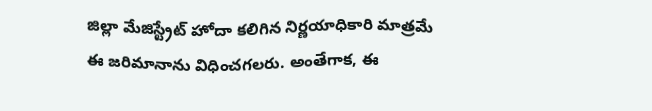జిల్లా మేజిస్ట్రేట్ హోదా కలిగిన నిర్ణయాధికారి మాత్రమే ఈ జరిమానాను విధించగలరు. అంతేగాక, ఈ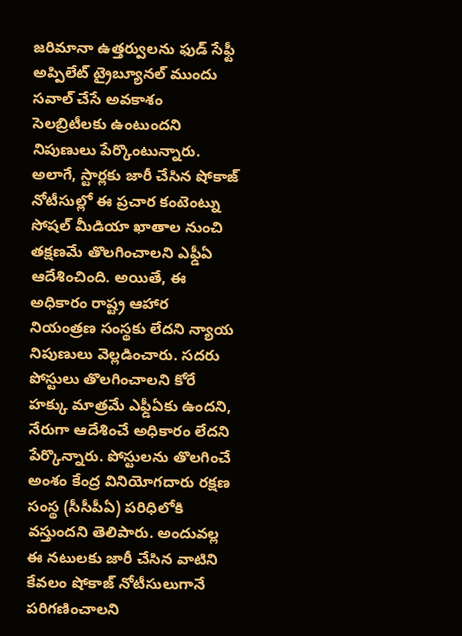జరిమానా ఉత్తర్వులను ఫుడ్ సేఫ్టీ అప్పిలేట్ ట్రైబ్యూనల్ ముందు సవాల్ చేసే అవకాశం సెలబ్రిటీలకు ఉంటుందని నిపుణులు పేర్కొంటున్నారు.
అలాగే, స్టార్లకు జారీ చేసిన షోకాజ్ నోటీసుల్లో ఈ ప్రచార కంటెంట్ను సోషల్ మీడియా ఖాతాల నుంచి తక్షణమే తొలగించాలని ఎఫ్డీఏ ఆదేశించింది. అయితే, ఈ అధికారం రాష్ట్ర ఆహార నియంత్రణ సంస్థకు లేదని న్యాయ నిపుణులు వెల్లడించారు. సదరు పోస్టులు తొలగించాలని కోరే హక్కు మాత్రమే ఎఫ్డీఏకు ఉందని, నేరుగా ఆదేశించే అధికారం లేదని పేర్కొన్నారు. పోస్టులను తొలగించే అంశం కేంద్ర వినియోగదారు రక్షణ సంస్థ (సీసీపీఏ) పరిధిలోకి వస్తుందని తెలిపారు. అందువల్ల ఈ నటులకు జారీ చేసిన వాటిని కేవలం షోకాజ్ నోటీసులుగానే పరిగణించాలని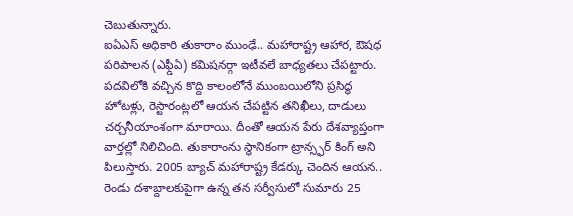చెబుతున్నారు.
ఐఏఎస్ అధికారి తుకారాం ముంఢే.. మహారాష్ట్ర ఆహార, ఔషధ పరిపాలన (ఎఫ్డీఏ) కమిషనర్గా ఇటీవలే బాధ్యతలు చేపట్టారు. పదవిలోకి వచ్చిన కొద్ది కాలంలోనే ముంబయిలోని ప్రసిద్ధ హోటళ్లు, రెస్టారంట్లలో ఆయన చేపట్టిన తనిఖీలు, దాడులు చర్చనీయాంశంగా మారాయి. దీంతో ఆయన పేరు దేశవ్యాప్తంగా వార్తల్లో నిలిచింది. తుకారాంను స్థానికంగా ట్రాన్స్ఫర్ కింగ్ అని పిలుస్తారు. 2005 బ్యాచ్ మహారాష్ట్ర కేడర్కు చెందిన ఆయన.. రెండు దశాబ్దాలకుపైగా ఉన్న తన సర్వీసులో సుమారు 25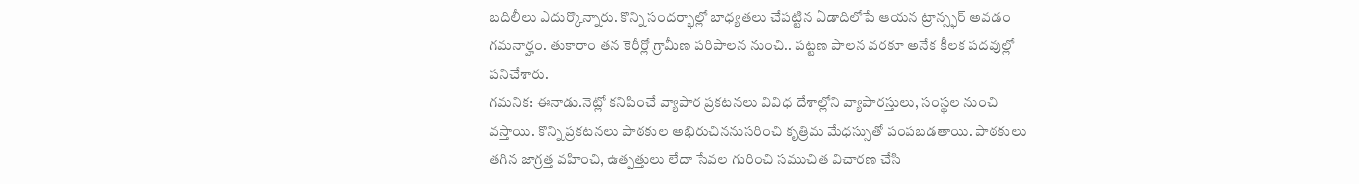బదిలీలు ఎదుర్కొన్నారు. కొన్ని సందర్భాల్లో బాధ్యతలు చేపట్టిన ఏడాదిలోపే ఆయన ట్రాన్స్ఫర్ అవడం గమనార్హం. తుకారాం తన కెరీర్లో గ్రామీణ పరిపాలన నుంచి.. పట్టణ పాలన వరకూ అనేక కీలక పదవుల్లో పనిచేశారు.
గమనిక: ఈనాడు.నెట్లో కనిపించే వ్యాపార ప్రకటనలు వివిధ దేశాల్లోని వ్యాపారస్తులు, సంస్థల నుంచి వస్తాయి. కొన్ని ప్రకటనలు పాఠకుల అభిరుచిననుసరించి కృత్రిమ మేధస్సుతో పంపబడతాయి. పాఠకులు తగిన జాగ్రత్త వహించి, ఉత్పత్తులు లేదా సేవల గురించి సముచిత విచారణ చేసి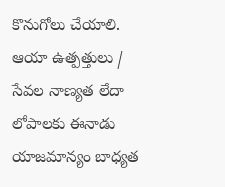కొనుగోలు చేయాలి. ఆయా ఉత్పత్తులు / సేవల నాణ్యత లేదా లోపాలకు ఈనాడు యాజమాన్యం బాధ్యత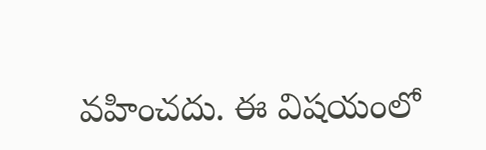వహించదు. ఈ విషయంలో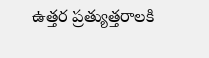ఉత్తర ప్రత్యుత్తరాలకి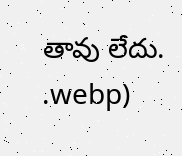తావు లేదు.
.webp)